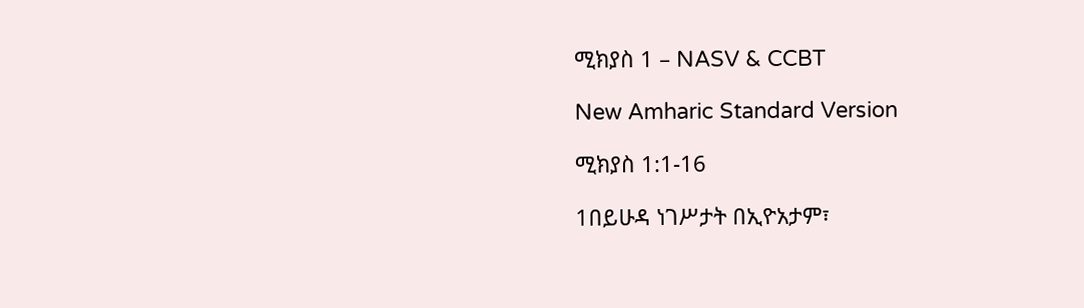ሚክያስ 1 – NASV & CCBT

New Amharic Standard Version

ሚክያስ 1:1-16

1በይሁዳ ነገሥታት በኢዮአታም፣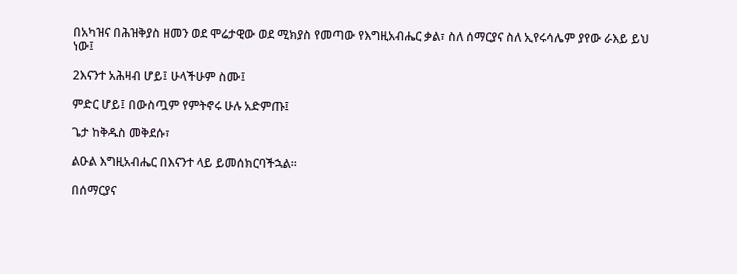በአካዝና በሕዝቅያስ ዘመን ወደ ሞሬታዊው ወደ ሚክያስ የመጣው የእግዚአብሔር ቃል፣ ስለ ሰማርያና ስለ ኢየሩሳሌም ያየው ራእይ ይህ ነው፤

2እናንተ አሕዛብ ሆይ፤ ሁላችሁም ስሙ፤

ምድር ሆይ፤ በውስጧም የምትኖሩ ሁሉ አድምጡ፤

ጌታ ከቅዱስ መቅደሱ፣

ልዑል እግዚአብሔር በእናንተ ላይ ይመሰክርባችኋል።

በሰማርያና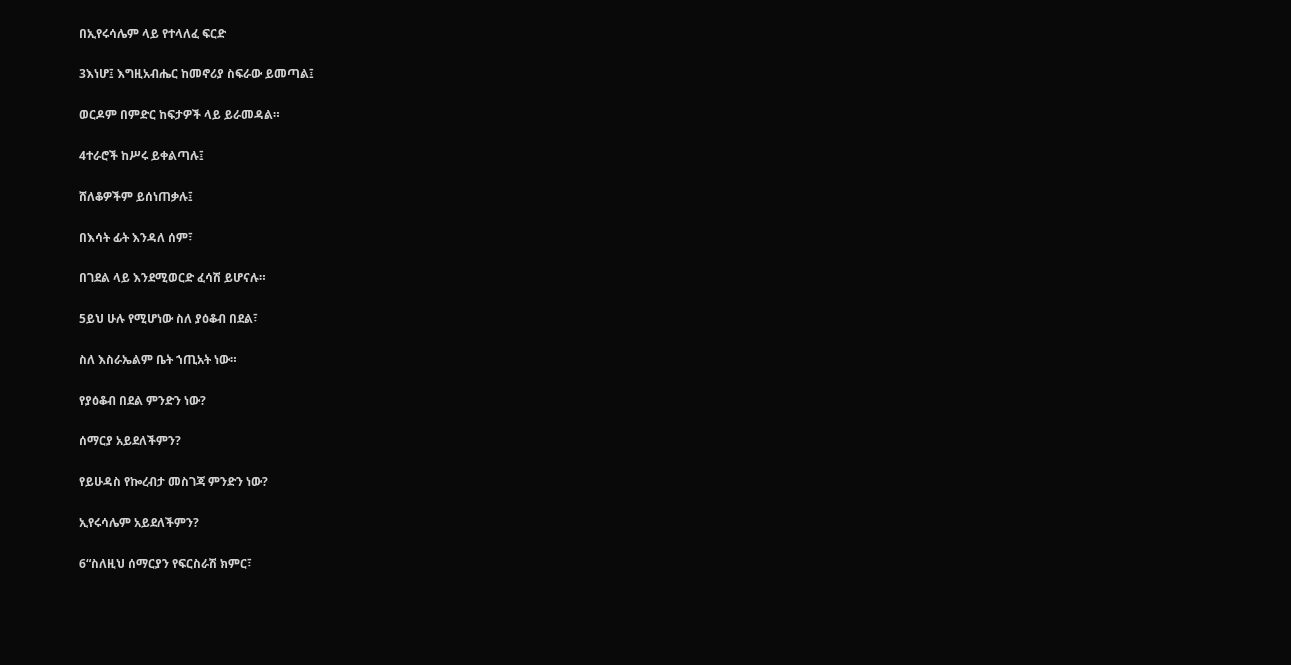በኢየሩሳሌም ላይ የተላለፈ ፍርድ

3እነሆ፤ እግዚአብሔር ከመኖሪያ ስፍራው ይመጣል፤

ወርዶም በምድር ከፍታዎች ላይ ይራመዳል።

4ተራሮች ከሥሩ ይቀልጣሉ፤

ሸለቆዎችም ይሰነጠቃሉ፤

በእሳት ፊት እንዳለ ሰም፣

በገደል ላይ እንደሚወርድ ፈሳሽ ይሆናሉ።

5ይህ ሁሉ የሚሆነው ስለ ያዕቆብ በደል፣

ስለ እስራኤልም ቤት ኀጢአት ነው።

የያዕቆብ በደል ምንድን ነው?

ሰማርያ አይደለችምን?

የይሁዳስ የኰረብታ መስገጃ ምንድን ነው?

ኢየሩሳሌም አይደለችምን?

6“ስለዚህ ሰማርያን የፍርስራሽ ክምር፣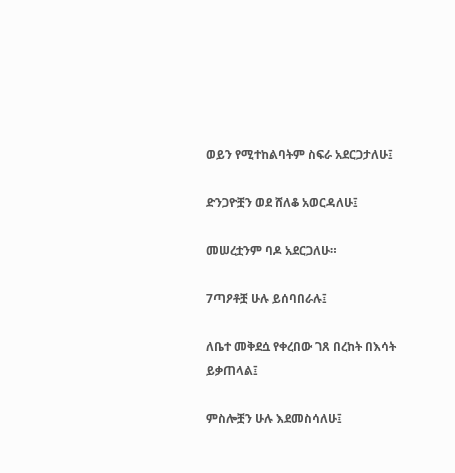ወይን የሚተከልባትም ስፍራ አደርጋታለሁ፤

ድንጋዮቿን ወደ ሸለቆ አወርዳለሁ፤

መሠረቷንም ባዶ አደርጋለሁ።

7ጣዖቶቿ ሁሉ ይሰባበራሉ፤

ለቤተ መቅደሷ የቀረበው ገጸ በረከት በእሳት ይቃጠላል፤

ምስሎቿን ሁሉ እደመስሳለሁ፤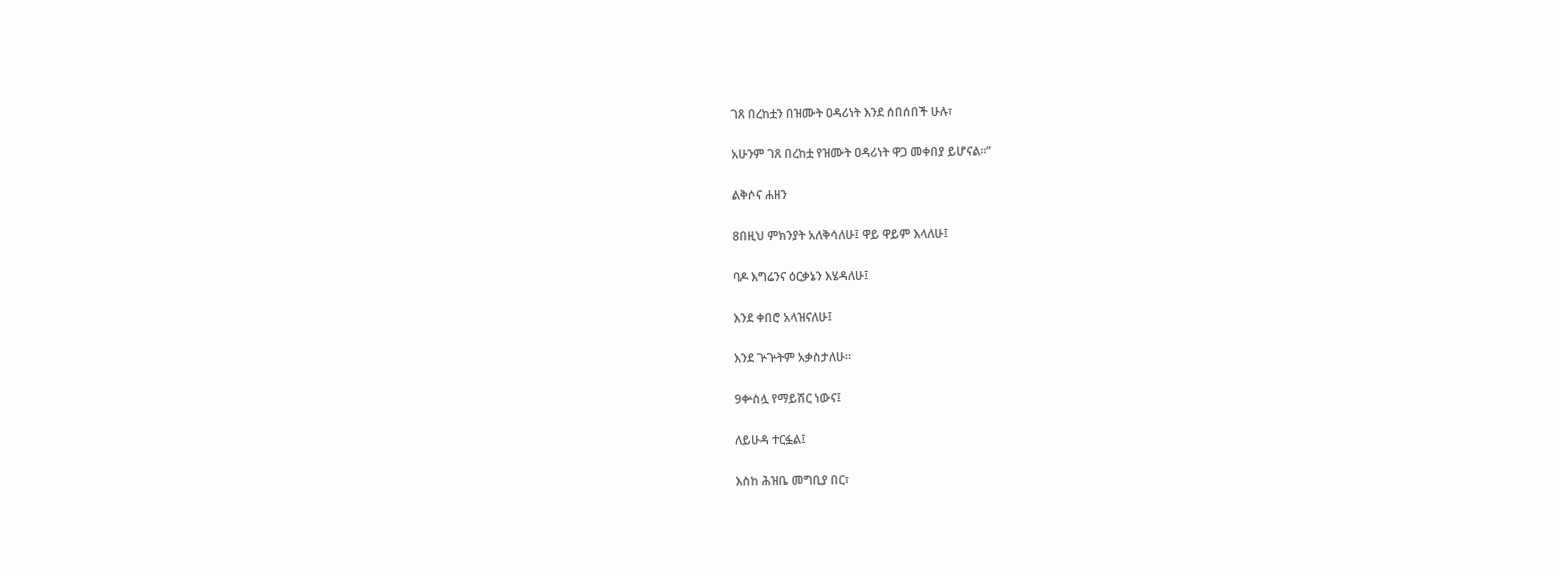ገጸ በረከቷን በዝሙት ዐዳሪነት እንደ ሰበሰበች ሁሉ፣

አሁንም ገጸ በረከቷ የዝሙት ዐዳሪነት ዋጋ መቀበያ ይሆናል።”

ልቅሶና ሐዘን

8በዚህ ምክንያት አለቅሳለሁ፤ ዋይ ዋይም እላለሁ፤

ባዶ እግሬንና ዕርቃኔን እሄዳለሁ፤

እንደ ቀበሮ አላዝናለሁ፤

እንደ ጕጕትም አቃስታለሁ።

9ቍስሏ የማይሽር ነውና፤

ለይሁዳ ተርፏል፤

እስከ ሕዝቤ መግቢያ በር፣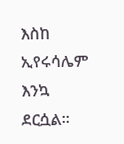እስከ ኢየሩሳሌም እንኳ ደርሷል።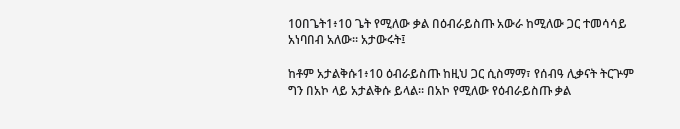10በጌት1፥10 ጌት የሚለው ቃል በዕብራይስጡ አውራ ከሚለው ጋር ተመሳሳይ አነባበብ አለው። አታውሩት፤

ከቶም አታልቅሱ1፥10 ዕብራይስጡ ከዚህ ጋር ሲስማማ፣ የሰብዓ ሊቃናት ትርጕም ግን በአኮ ላይ አታልቅሱ ይላል። በአኮ የሚለው የዕብራይስጡ ቃል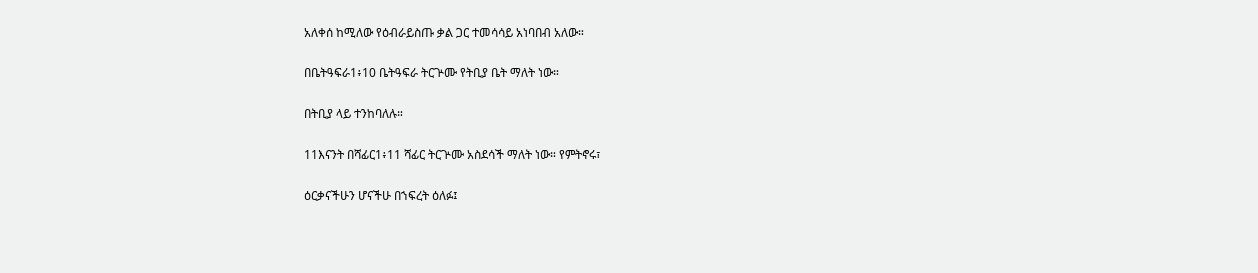አለቀሰ ከሚለው የዕብራይስጡ ቃል ጋር ተመሳሳይ አነባበብ አለው።

በቤትዓፍራ1፥10 ቤትዓፍራ ትርጕሙ የትቢያ ቤት ማለት ነው።

በትቢያ ላይ ተንከባለሉ።

11እናንት በሻፊር1፥11 ሻፊር ትርጕሙ አስደሳች ማለት ነው። የምትኖሩ፣

ዕርቃናችሁን ሆናችሁ በኀፍረት ዕለፉ፤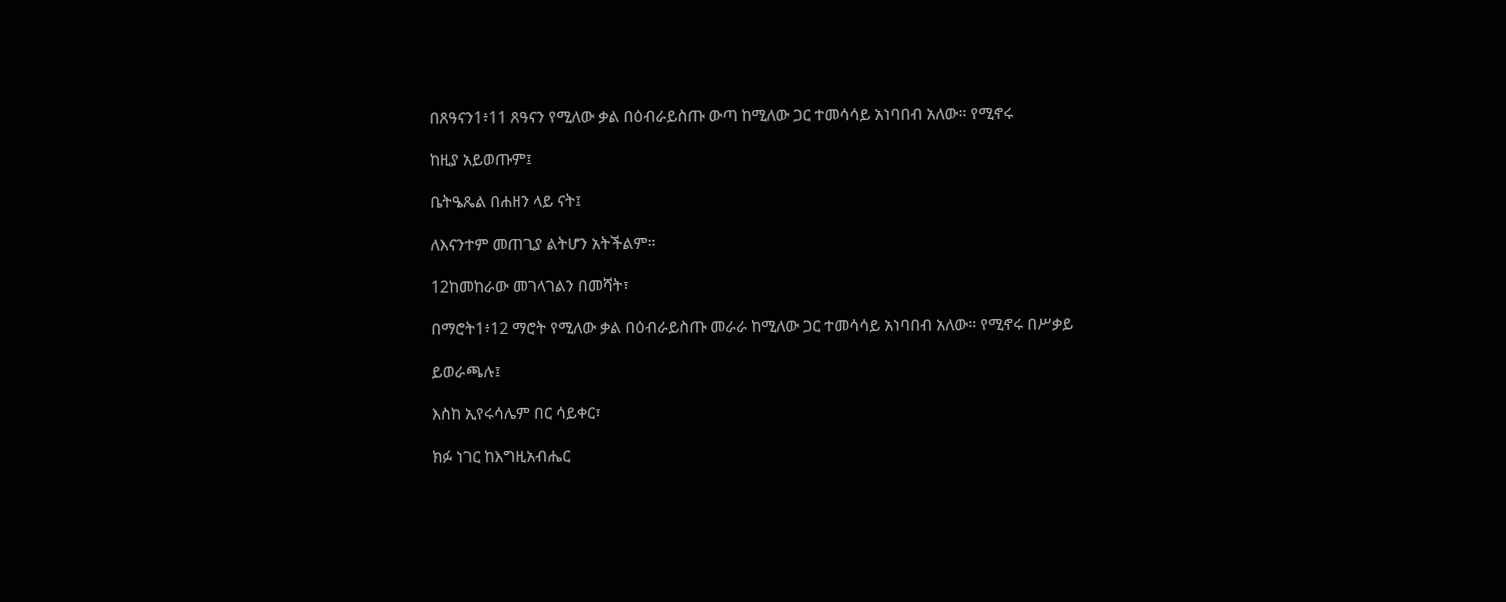በጸዓናን1፥11 ጸዓናን የሚለው ቃል በዕብራይስጡ ውጣ ከሚለው ጋር ተመሳሳይ አነባበብ አለው። የሚኖሩ

ከዚያ አይወጡም፤

ቤትዔጼል በሐዘን ላይ ናት፤

ለእናንተም መጠጊያ ልትሆን አትችልም።

12ከመከራው መገላገልን በመሻት፣

በማሮት1፥12 ማሮት የሚለው ቃል በዕብራይስጡ መራራ ከሚለው ጋር ተመሳሳይ አነባበብ አለው። የሚኖሩ በሥቃይ

ይወራጫሉ፤

እስከ ኢየሩሳሌም በር ሳይቀር፣

ክፉ ነገር ከእግዚአብሔር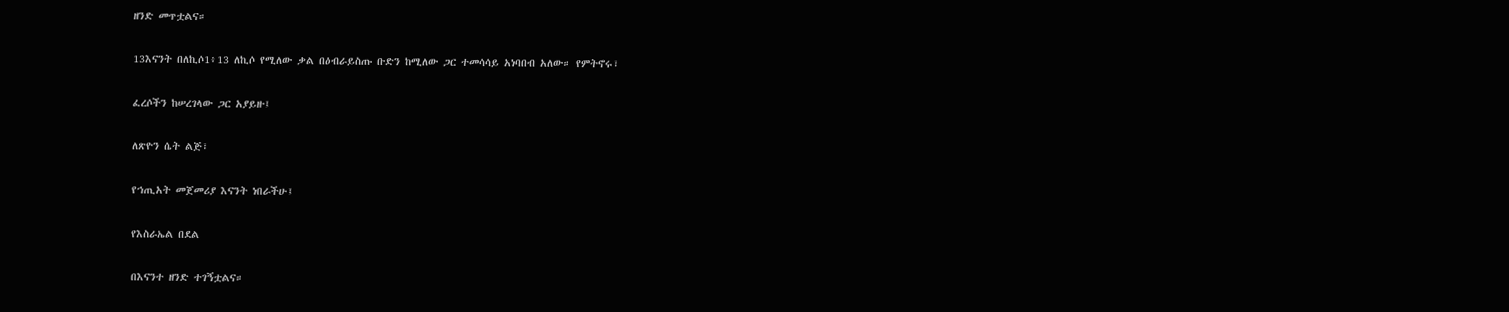ዘንድ መጥቷልና።

13እናንት በለኪሶ1፥13 ለኪሶ የሚለው ቃል በዕብራይስጡ ቡድን ከሚለው ጋር ተመሳሳይ አነባበብ አለው። የምትኖሩ፣

ፈረሶችን ከሠረገላው ጋር አያይዙ፤

ለጽዮን ሴት ልጅ፣

የኀጢአት መጀመሪያ እናንት ነበራችሁ፤

የእስራኤል በደል

በእናንተ ዘንድ ተገኝቷልና።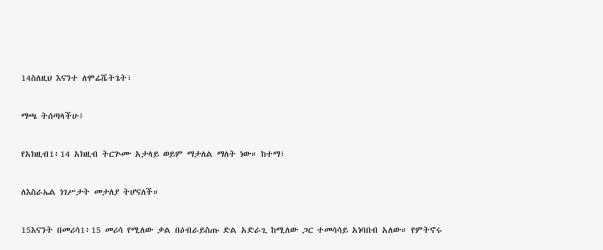14ስለዚህ እናንተ ለሞሬሼትጌት፣

ማጫ ትሰጣላችሁ፤

የአክዚብ1፥14 አክዚብ ትርጕሙ አታላይ ወይም ማታለል ማለት ነው። ከተማ፣

ለእስራኤል ነገሥታት መታለያ ትሆናለች።

15እናንት በመሪሳ1፥15 መሪሳ የሚለው ቃል በዕብራይስጡ ድል አድራጊ ከሚለው ጋር ተመሳሳይ አነባበብ አለው። የምትኖሩ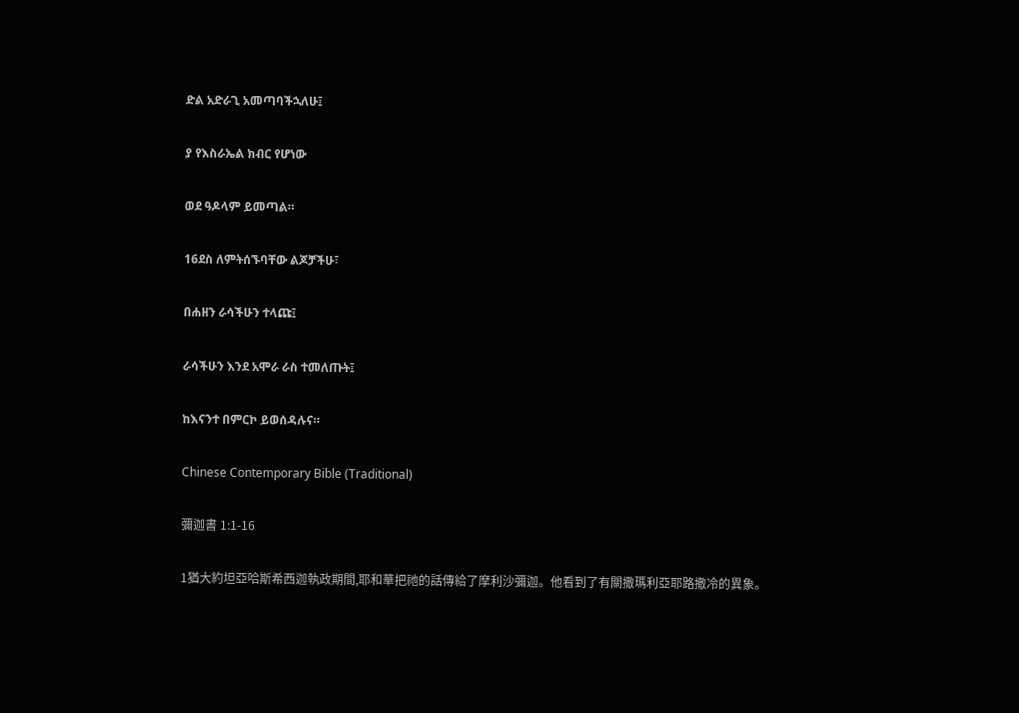ድል አድራጊ አመጣባችኋለሁ፤

ያ የእስራኤል ክብር የሆነው

ወደ ዓዶላም ይመጣል።

16ደስ ለምትሰኙባቸው ልጆቻችሁ፣

በሐዘን ራሳችሁን ተላጩ፤

ራሳችሁን እንደ አሞራ ራስ ተመለጡት፤

ከእናንተ በምርኮ ይወሰዳሉና።

Chinese Contemporary Bible (Traditional)

彌迦書 1:1-16

1猶大約坦亞哈斯希西迦執政期間,耶和華把祂的話傳給了摩利沙彌迦。他看到了有關撒瑪利亞耶路撒冷的異象。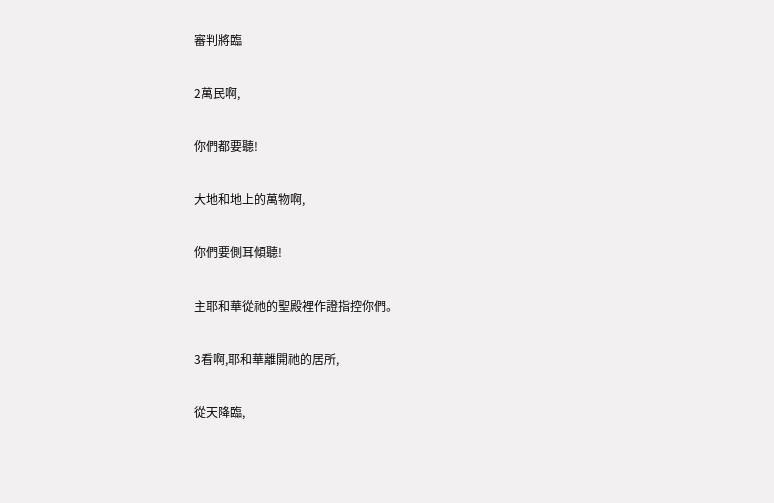審判將臨

2萬民啊,

你們都要聽!

大地和地上的萬物啊,

你們要側耳傾聽!

主耶和華從祂的聖殿裡作證指控你們。

3看啊,耶和華離開祂的居所,

從天降臨,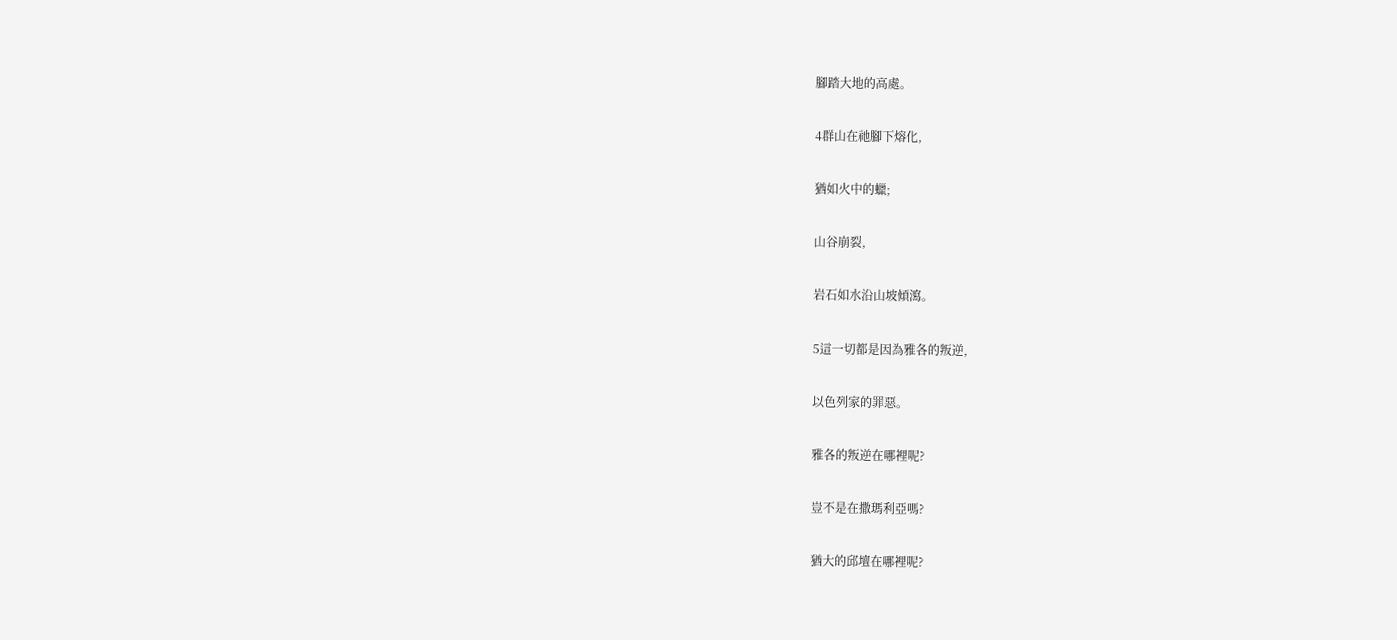腳踏大地的高處。

4群山在祂腳下熔化,

猶如火中的蠟;

山谷崩裂,

岩石如水沿山坡傾瀉。

5這一切都是因為雅各的叛逆,

以色列家的罪惡。

雅各的叛逆在哪裡呢?

豈不是在撒瑪利亞嗎?

猶大的邱壇在哪裡呢?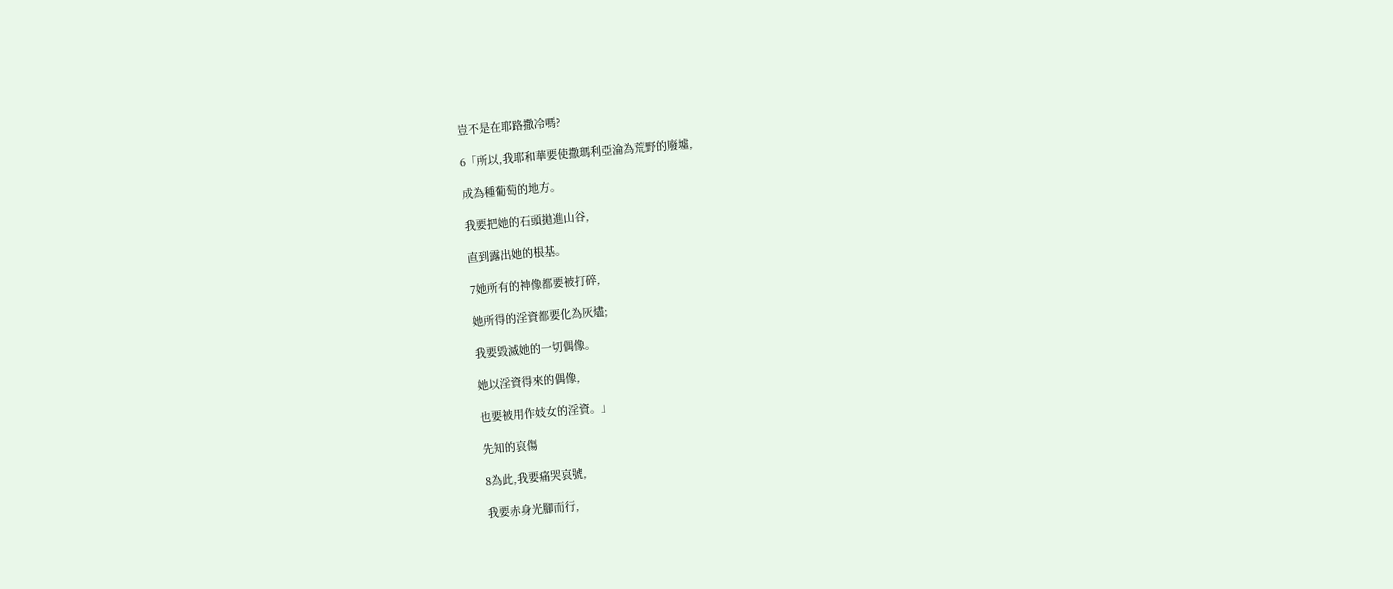豈不是在耶路撒冷嗎?

6「所以,我耶和華要使撒瑪利亞淪為荒野的廢墟,

成為種葡萄的地方。

我要把她的石頭拋進山谷,

直到露出她的根基。

7她所有的神像都要被打碎,

她所得的淫資都要化為灰燼;

我要毀滅她的一切偶像。

她以淫資得來的偶像,

也要被用作妓女的淫資。」

先知的哀傷

8為此,我要痛哭哀號,

我要赤身光腳而行,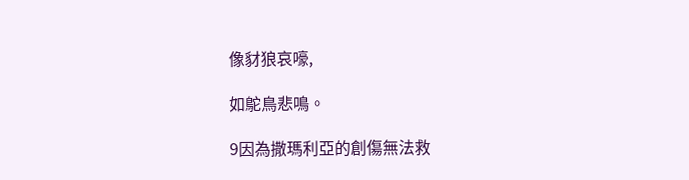像豺狼哀嚎,

如鴕鳥悲鳴。

9因為撒瑪利亞的創傷無法救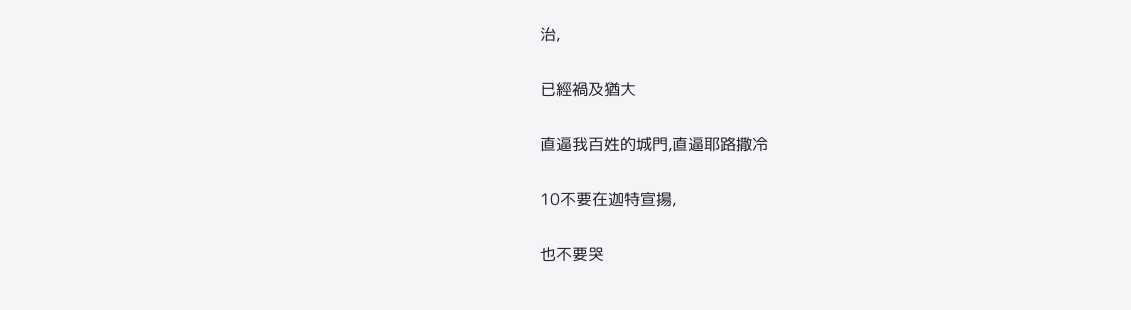治,

已經禍及猶大

直逼我百姓的城門,直逼耶路撒冷

10不要在迦特宣揚,

也不要哭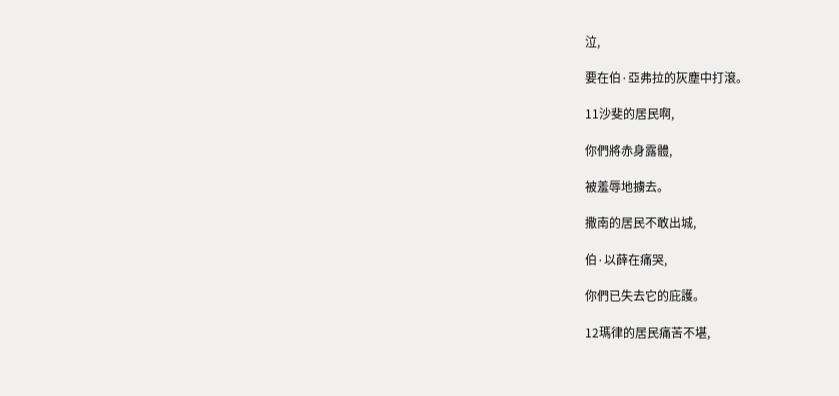泣,

要在伯·亞弗拉的灰塵中打滾。

11沙斐的居民啊,

你們將赤身露體,

被羞辱地擄去。

撒南的居民不敢出城,

伯·以薛在痛哭,

你們已失去它的庇護。

12瑪律的居民痛苦不堪,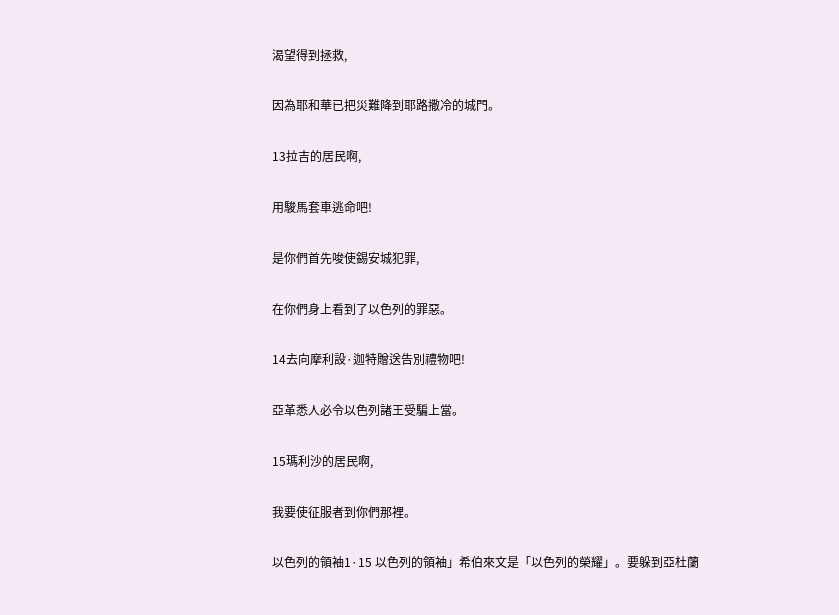渴望得到拯救,

因為耶和華已把災難降到耶路撒冷的城門。

13拉吉的居民啊,

用駿馬套車逃命吧!

是你們首先唆使錫安城犯罪,

在你們身上看到了以色列的罪惡。

14去向摩利設·迦特贈送告別禮物吧!

亞革悉人必令以色列諸王受騙上當。

15瑪利沙的居民啊,

我要使征服者到你們那裡。

以色列的領袖1·15 以色列的領袖」希伯來文是「以色列的榮耀」。要躲到亞杜蘭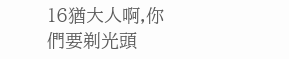16猶大人啊,你們要剃光頭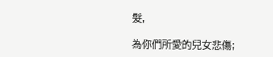髮,

為你們所愛的兒女悲傷;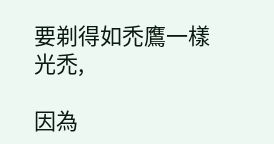要剃得如禿鷹一樣光禿,

因為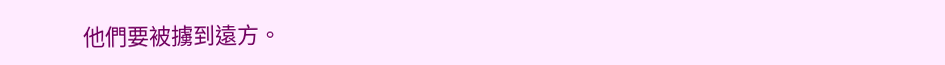他們要被擄到遠方。